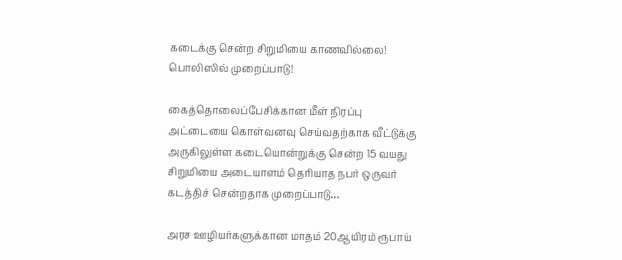கடைக்கு சென்ற சிறுமியை காணவில்லை! பொலிஸில் முறைப்பாடு!

கைத்தொலைப்பேசிக்கான மீள் நிரப்பு  அட்டையை கொள்வனவு செய்வதற்காக வீட்டுக்கு அருகிலுள்ள கடையொன்றுக்கு சென்ற 15 வயது சிறுமியை அடையாளம் தெரியாத நபர் ஒருவர் கடத்திச் சென்றதாக முறைப்பாடு…

அரச ஊழியர்களுக்கான மாதம் 20ஆயிரம் ரூபாய்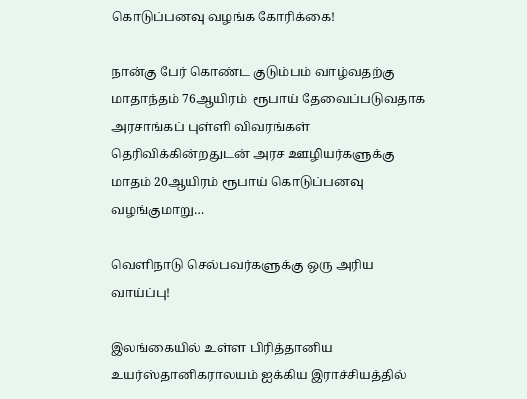கொடுப்பனவு வழங்க கோரிக்கை!

நான்கு பேர் கொண்ட குடும்பம் வாழ்வதற்கு மாதாந்தம் 76ஆயிரம்  ரூபாய் தேவைப்படுவதாக அரசாங்கப் புள்ளி விவரங்கள் தெரிவிக்கின்றதுடன் அரச ஊழியர்களுக்கு மாதம் 20ஆயிரம் ரூபாய் கொடுப்பனவு வழங்குமாறு…

வெளிநாடு செல்பவர்களுக்கு ஒரு அரிய வாய்ப்பு!

இலங்கையில் உள்ள பிரித்தானிய உயர்ஸ்தானிகராலயம் ஐக்கிய இராச்சியத்தில்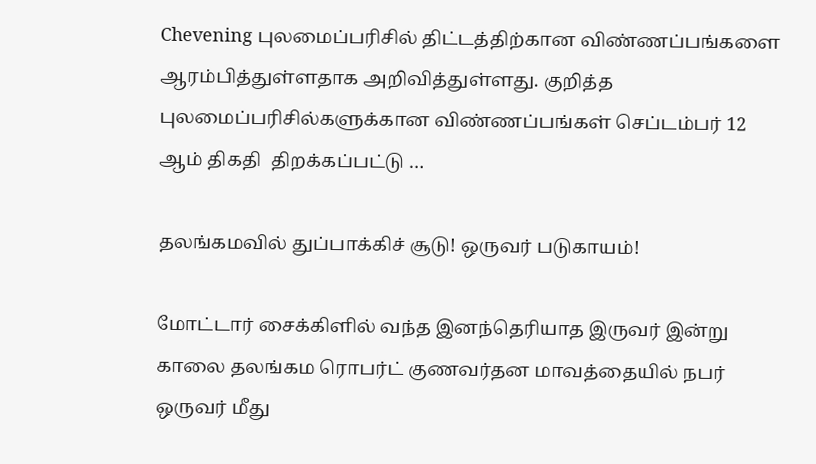Chevening புலமைப்பரிசில் திட்டத்திற்கான விண்ணப்பங்களை ஆரம்பித்துள்ளதாக அறிவித்துள்ளது. குறித்த  புலமைப்பரிசில்களுக்கான விண்ணப்பங்கள் செப்டம்பர் 12 ஆம் திகதி  திறக்கப்பட்டு …

தலங்கமவில் துப்பாக்கிச் சூடு! ஒருவர் படுகாயம்!

மோட்டார் சைக்கிளில் வந்த இனந்தெரியாத இருவர் இன்று காலை தலங்கம ரொபர்ட் குணவர்தன மாவத்தையில் நபர் ஒருவர் மீது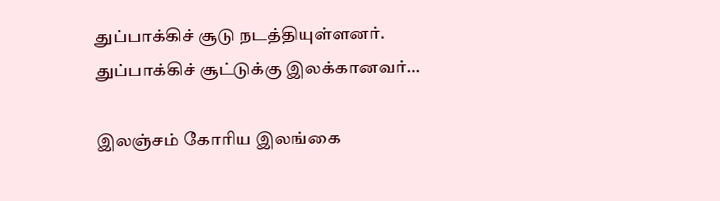துப்பாக்கிச் சூடு நடத்தியுள்ளனர். துப்பாக்கிச் சூட்டுக்கு இலக்கானவர்…

இலஞ்சம் கோரிய இலங்கை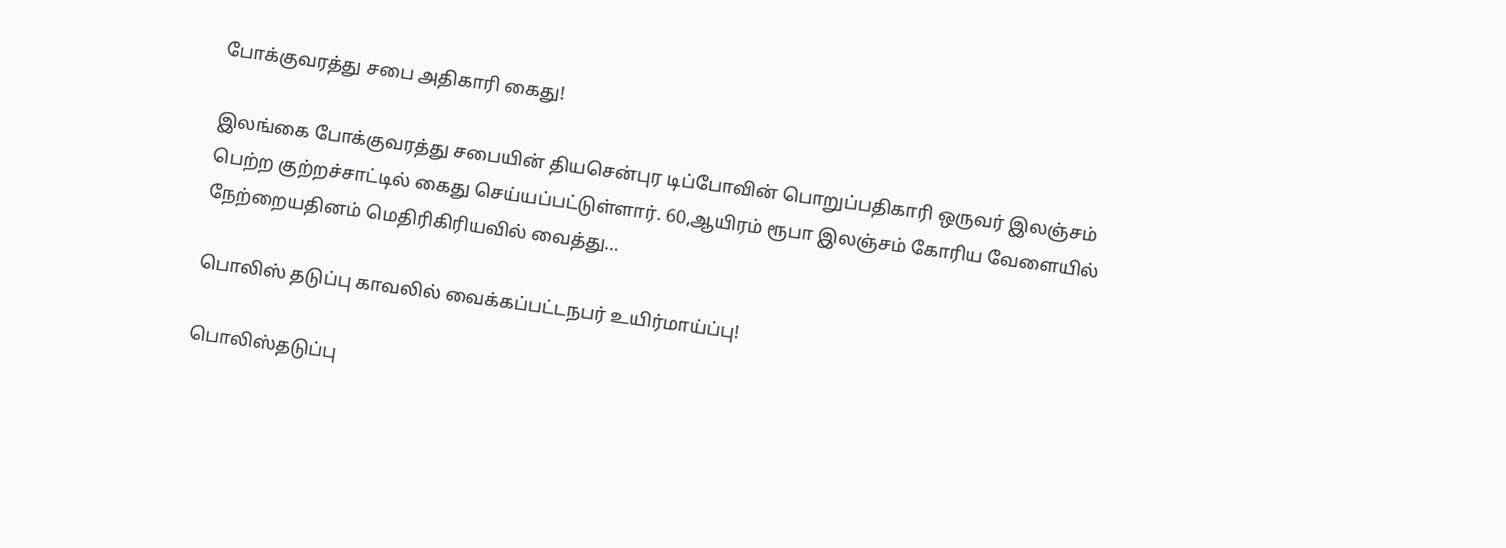போக்குவரத்து சபை அதிகாரி கைது!

இலங்கை போக்குவரத்து சபையின் தியசென்புர டிப்போவின் பொறுப்பதிகாரி ஒருவர் இலஞ்சம் பெற்ற குற்றச்சாட்டில் கைது செய்யப்பட்டுள்ளார். 60,ஆயிரம் ரூபா இலஞ்சம் கோரிய வேளையில் நேற்றையதினம் மெதிரிகிரியவில் வைத்து…

பொலிஸ் தடுப்பு காவலில் வைக்கப்பட்டநபர் உயிர்மாய்ப்பு!

பொலிஸ்தடுப்பு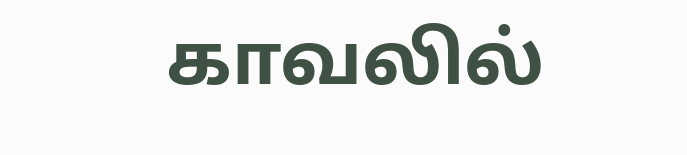காவலில்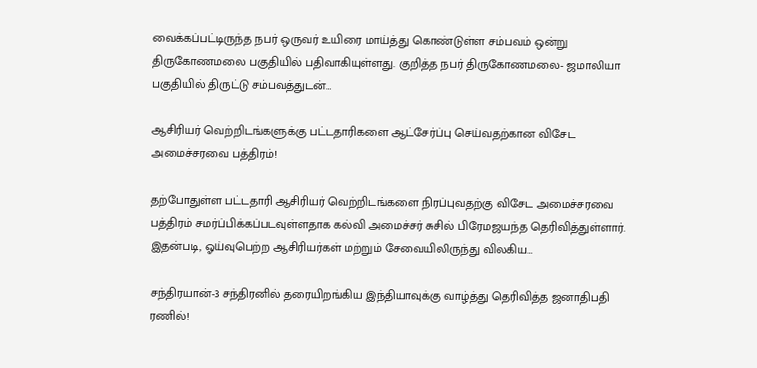வைக்கப்பட்டிருந்த நபர் ஒருவர் உயிரை மாய்த்து கொண்டுள்ள சம்பவம் ஒன்று திருகோணமலை பகுதியில் பதிவாகியுள்ளது. குறித்த நபர் திருகோணமலை- ஜமாலியா பகுதியில் திருட்டு சம்பவத்துடன்…

ஆசிரியர் வெற்றிடங்களுக்கு பட்டதாரிகளை ஆட்சேர்ப்பு செய்வதற்கான விசேட அமைச்சரவை பத்திரம்!

தற்போதுள்ள பட்டதாரி ஆசிரியர் வெற்றிடங்களை நிரப்புவதற்கு விசேட அமைச்சரவை பத்திரம் சமர்ப்பிக்கப்படவுள்ளதாக கல்வி அமைச்சர் சுசில் பிரேமஜயந்த தெரிவித்துள்ளார். இதன்படி, ஓய்வுபெற்ற ஆசிரியர்கள் மற்றும் சேவையிலிருந்து விலகிய…

சந்திரயான்-3 சந்திரனில் தரையிறங்கிய இந்தியாவுக்கு வாழ்த்து தெரிவித்த ஜனாதிபதி ரணில்!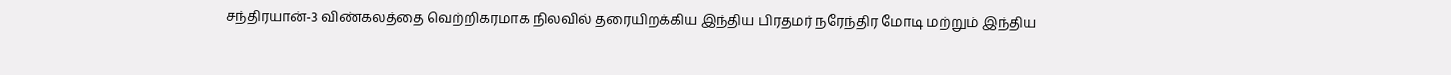சந்திரயான்-3 விண்கலத்தை வெற்றிகரமாக நிலவில் தரையிறக்கிய இந்திய பிரதமர் நரேந்திர மோடி மற்றும் இந்திய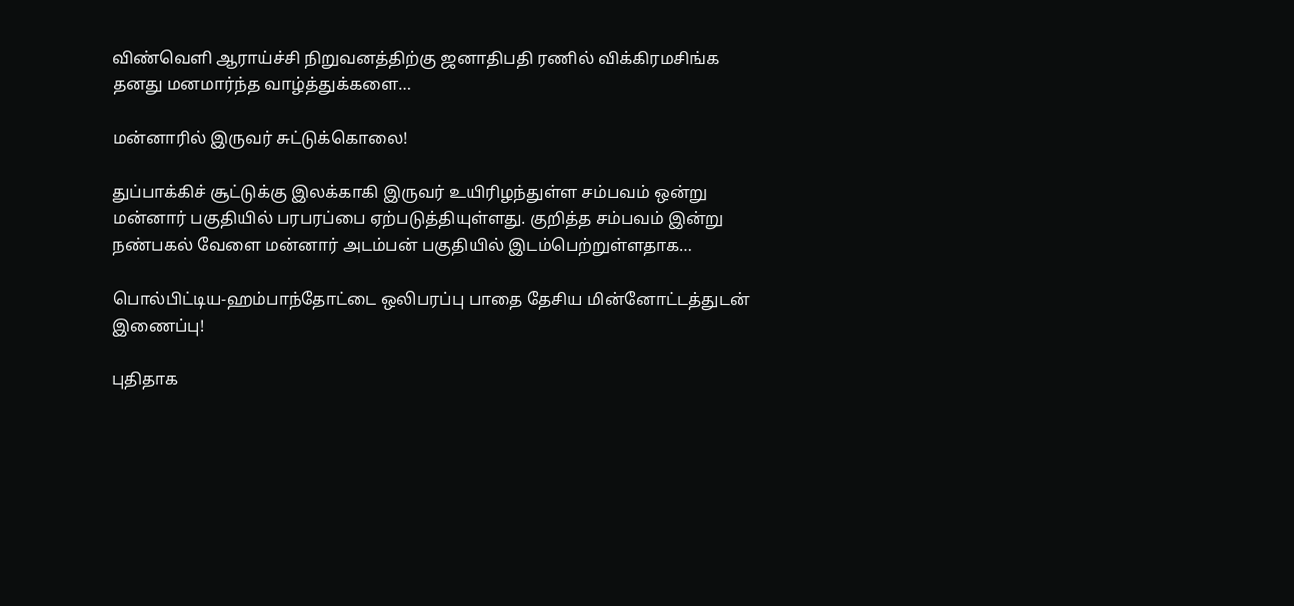விண்வெளி ஆராய்ச்சி நிறுவனத்திற்கு ஜனாதிபதி ரணில் விக்கிரமசிங்க தனது மனமார்ந்த வாழ்த்துக்களை…

மன்னாரில் இருவர் சுட்டுக்கொலை!

துப்பாக்கிச் சூட்டுக்கு இலக்காகி இருவர் உயிரிழந்துள்ள சம்பவம் ஒன்று மன்னார் பகுதியில் பரபரப்பை ஏற்படுத்தியுள்ளது. குறித்த சம்பவம் இன்று நண்பகல் வேளை மன்னார் அடம்பன் பகுதியில் இடம்பெற்றுள்ளதாக…

பொல்பிட்டிய-ஹம்பாந்தோட்டை ஒலிபரப்பு பாதை தேசிய மின்னோட்டத்துடன் இணைப்பு!

புதிதாக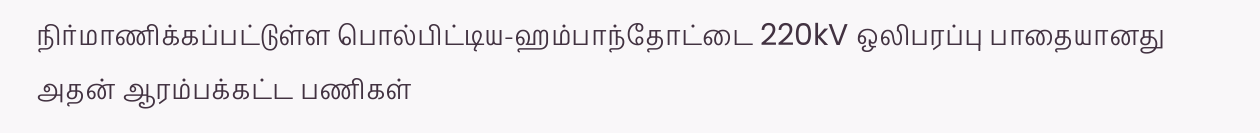நிர்மாணிக்கப்பட்டுள்ள பொல்பிட்டிய-ஹம்பாந்தோட்டை 220kV ஒலிபரப்பு பாதையானது அதன் ஆரம்பக்கட்ட பணிகள்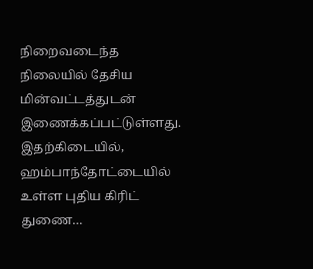நிறைவடைந்த நிலையில் தேசிய மின்வட்டத்துடன் இணைக்கப்பட்டுள்ளது. இதற்கிடையில், ஹம்பாந்தோட்டையில் உள்ள புதிய கிரிட் துணை…